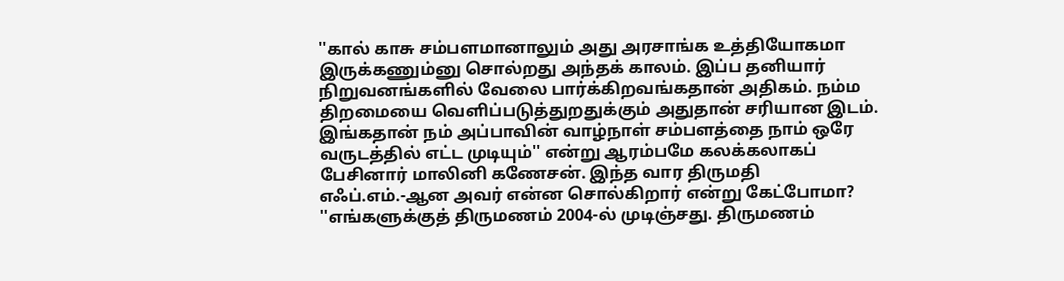''கால் காசு சம்பளமானாலும் அது அரசாங்க உத்தியோகமா இருக்கணும்னு சொல்றது அந்தக் காலம். இப்ப தனியார் நிறுவனங்களில் வேலை பார்க்கிறவங்கதான் அதிகம். நம்ம திறமையை வெளிப்படுத்துறதுக்கும் அதுதான் சரியான இடம். இங்கதான் நம் அப்பாவின் வாழ்நாள் சம்பளத்தை நாம் ஒரே வருடத்தில் எட்ட முடியும்'' என்று ஆரம்பமே கலக்கலாகப் பேசினார் மாலினி கணேசன். இந்த வார திருமதி எஃப்.எம்.-ஆன அவர் என்ன சொல்கிறார் என்று கேட்போமா? ''எங்களுக்குத் திருமணம் 2004-ல் முடிஞ்சது. திருமணம்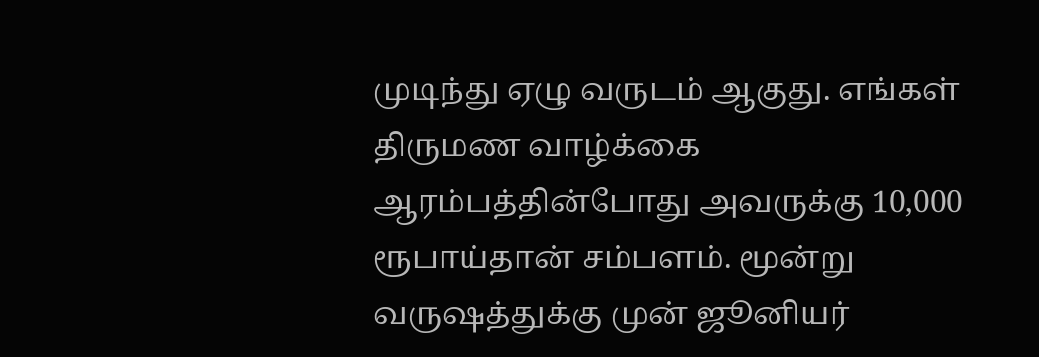முடிந்து ஏழு வருடம் ஆகுது. எங்கள் திருமண வாழ்க்கை ஆரம்பத்தின்போது அவருக்கு 10,000 ரூபாய்தான் சம்பளம். மூன்று வருஷத்துக்கு முன் ஜூனியர்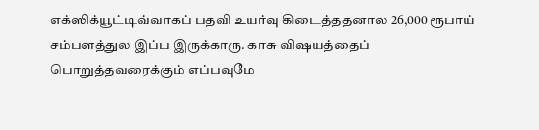எக்ஸிக்யூட்டிவ்வாகப் பதவி உயர்வு கிடைத்ததனால 26,000 ரூபாய் சம்பளத்துல இப்ப இருக்காரு. காசு விஷயத்தைப் பொறுத்தவரைக்கும் எப்பவுமே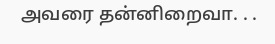அவரை தன்னிறைவா. . .